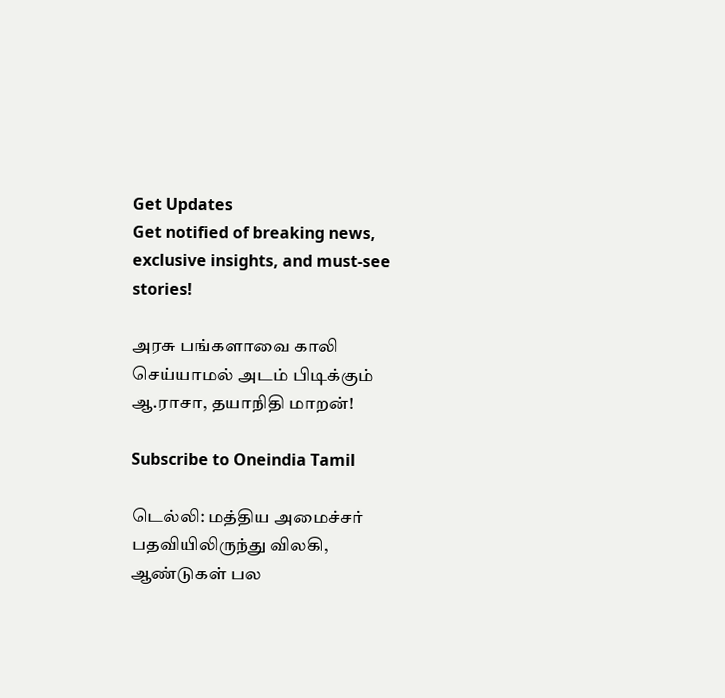Get Updates
Get notified of breaking news, exclusive insights, and must-see stories!

அரசு பங்களாவை காலி செய்யாமல் அடம் பிடிக்கும் ஆ.ராசா, தயாநிதி மாறன்!

Subscribe to Oneindia Tamil

டெல்லி: மத்திய அமைச்சர் பதவியிலிருந்து விலகி, ஆண்டுகள் பல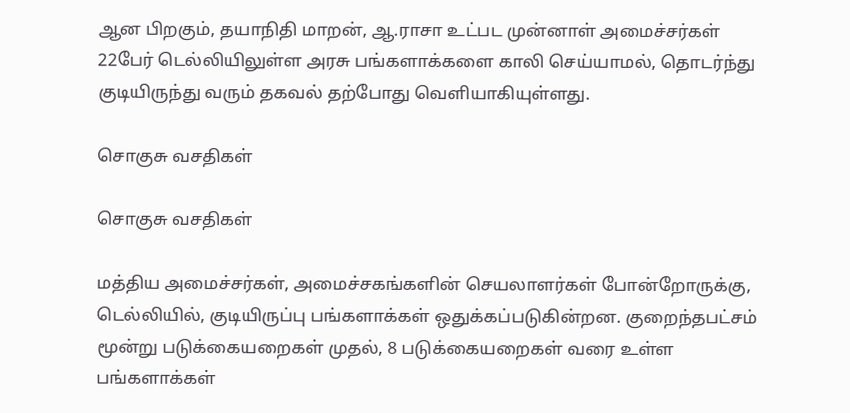ஆன பிறகும், தயாநிதி மாறன், ஆ.ராசா உட்பட முன்னாள் அமைச்சர்கள் 22பேர் டெல்லியிலுள்ள அரசு பங்களாக்களை காலி செய்யாமல், தொடர்ந்து குடியிருந்து வரும் தகவல் தற்போது வெளியாகியுள்ளது.

சொகுசு வசதிகள்

சொகுசு வசதிகள்

மத்திய அமைச்சர்கள், அமைச்சகங்களின் செயலாளர்கள் போன்றோருக்கு, டெல்லியில், குடியிருப்பு பங்களாக்கள் ஒதுக்கப்படுகின்றன. குறைந்தபட்சம் மூன்று படுக்கையறைகள் முதல், 8 படுக்கையறைகள் வரை உள்ள பங்களாக்கள்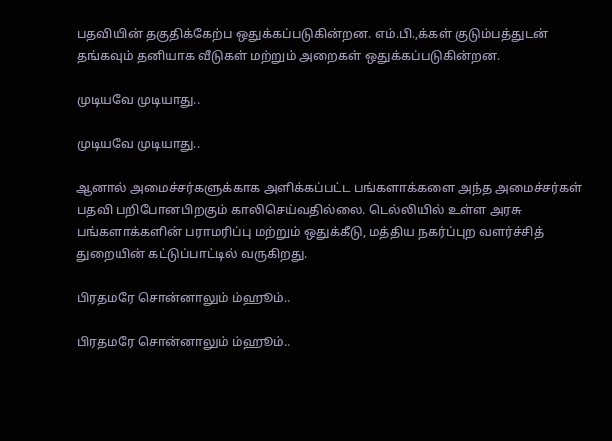பதவியின் தகுதிக்கேற்ப ஒதுக்கப்படுகின்றன. எம்.பி.,க்கள் குடும்பத்துடன் தங்கவும் தனியாக வீடுகள் மற்றும் அறைகள் ஒதுக்கப்படுகின்றன.

முடியவே முடியாது..

முடியவே முடியாது..

ஆனால் அமைச்சர்களுக்காக அளிக்கப்பட்ட பங்களாக்களை அந்த அமைச்சர்கள் பதவி பறிபோனபிறகும் காலிசெய்வதில்லை. டெல்லியில் உள்ள அரசு பங்களாக்களின் பராமரிப்பு மற்றும் ஒதுக்கீடு, மத்திய நகர்ப்புற வளர்ச்சித் துறையின் கட்டுப்பாட்டில் வருகிறது.

பிரதமரே சொன்னாலும் ம்ஹூம்..

பிரதமரே சொன்னாலும் ம்ஹூம்..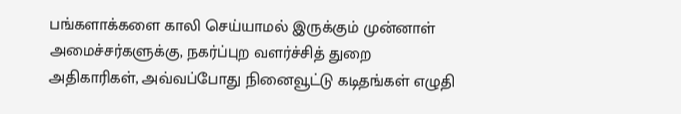பங்களாக்களை காலி செய்யாமல் இருக்கும் முன்னாள் அமைச்சர்களுக்கு, நகர்ப்புற வளர்ச்சித் துறை அதிகாரிகள், அவ்வப்போது நினைவூட்டு கடிதங்கள் எழுதி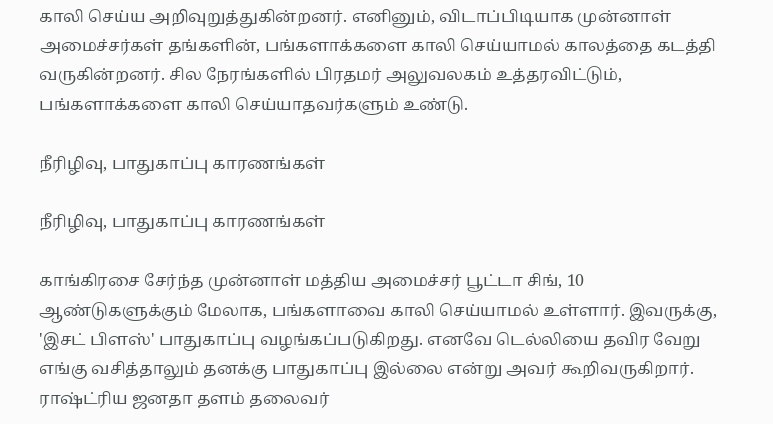காலி செய்ய அறிவுறுத்துகின்றனர். எனினும், விடாப்பிடியாக முன்னாள் அமைச்சர்கள் தங்களின், பங்களாக்களை காலி செய்யாமல் காலத்தை கடத்தி வருகின்றனர். சில நேரங்களில் பிரதமர் அலுவலகம் உத்தரவிட்டும், பங்களாக்களை காலி செய்யாதவர்களும் உண்டு.

நீரிழிவு, பாதுகாப்பு காரணங்கள்

நீரிழிவு, பாதுகாப்பு காரணங்கள்

காங்கிரசை சேர்ந்த முன்னாள் மத்திய அமைச்சர் பூட்டா சிங், 10 ஆண்டுகளுக்கும் மேலாக, பங்களாவை காலி செய்யாமல் உள்ளார். இவருக்கு, 'இசட் பிளஸ்' பாதுகாப்பு வழங்கப்படுகிறது. எனவே டெல்லியை தவிர வேறு எங்கு வசித்தாலும் தனக்கு பாதுகாப்பு இல்லை என்று அவர் கூறிவருகிறார். ராஷ்ட்ரிய ஜனதா தளம் தலைவர்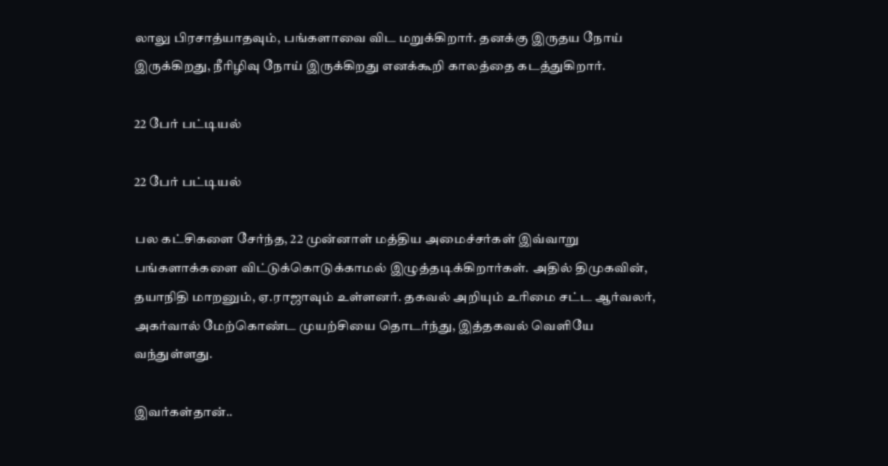லாலு பிரசாத்யாதவும், பங்களாவை விட மறுக்கிறார். தனக்கு இருதய நோய் இருக்கிறது, நீரிழிவு நோய் இருக்கிறது எனக்கூறி காலத்தை கடத்துகிறார்.

22 பேர் பட்டியல்

22 பேர் பட்டியல்

பல கட்சிகளை சேர்ந்த, 22 முன்னாள் மத்திய அமைச்சர்கள் இவ்வாறு பங்களாக்களை விட்டுக்கொடுக்காமல் இழுத்தடிக்கிறார்கள். அதில் திமுகவின், தயாநிதி மாறனும், ஏ.ராஜாவும் உள்ளனர். தகவல் அறியும் உரிமை சட்ட ஆர்வலர், அகர்வால் மேற்கொண்ட முயற்சியை தொடர்ந்து, இத்தகவல் வெளியே வந்துள்ளது.

இவர்கள்தான்..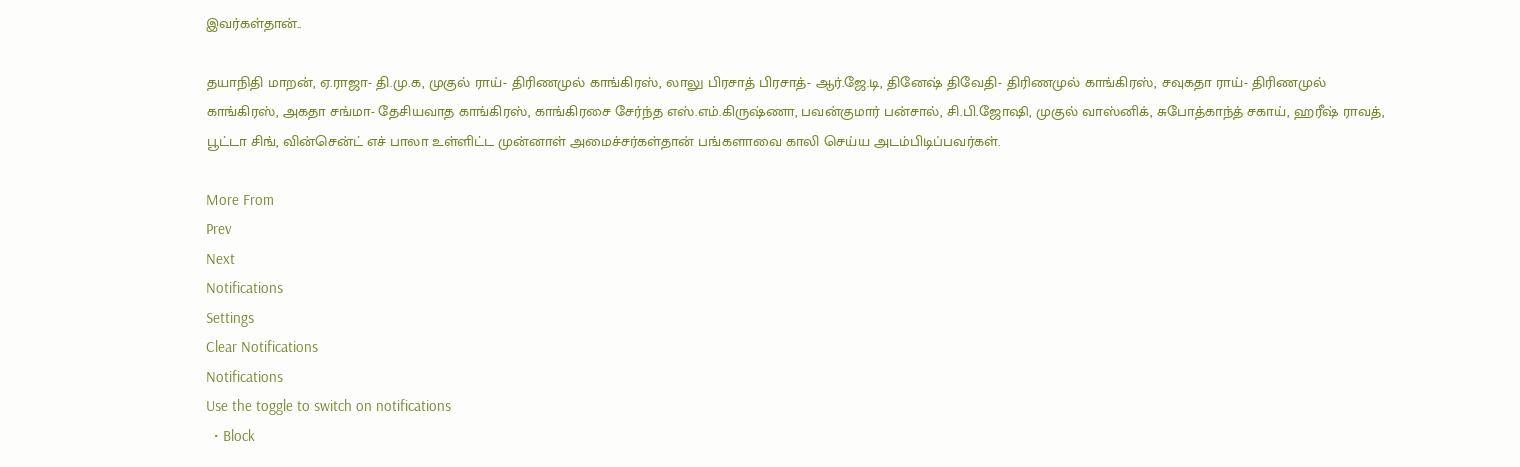இவர்கள்தான்..

தயாநிதி மாறன், ஏ.ராஜா- தி.மு.க, முகுல் ராய்- திரிணமுல் காங்கிரஸ், லாலு பிரசாத் பிரசாத்- ஆர்.ஜே.டி, தினேஷ் திவேதி- திரிணமுல் காங்கிரஸ், சவுகதா ராய்- திரிணமுல் காங்கிரஸ், அகதா சங்மா- தேசியவாத காங்கிரஸ், காங்கிரசை சேர்ந்த எஸ்.எம்.கிருஷ்ணா, பவன்குமார் பன்சால், சி.பி.ஜோஷி, முகுல் வாஸ்னிக், சுபோத்காந்த் சகாய், ஹரீஷ் ராவத், பூட்டா சிங், வின்சென்ட் எச் பாலா உள்ளிட்ட முன்னாள் அமைச்சர்கள்தான் பங்களாவை காலி செய்ய அடம்பிடிப்பவர்கள்.

More From
Prev
Next
Notifications
Settings
Clear Notifications
Notifications
Use the toggle to switch on notifications
  • Block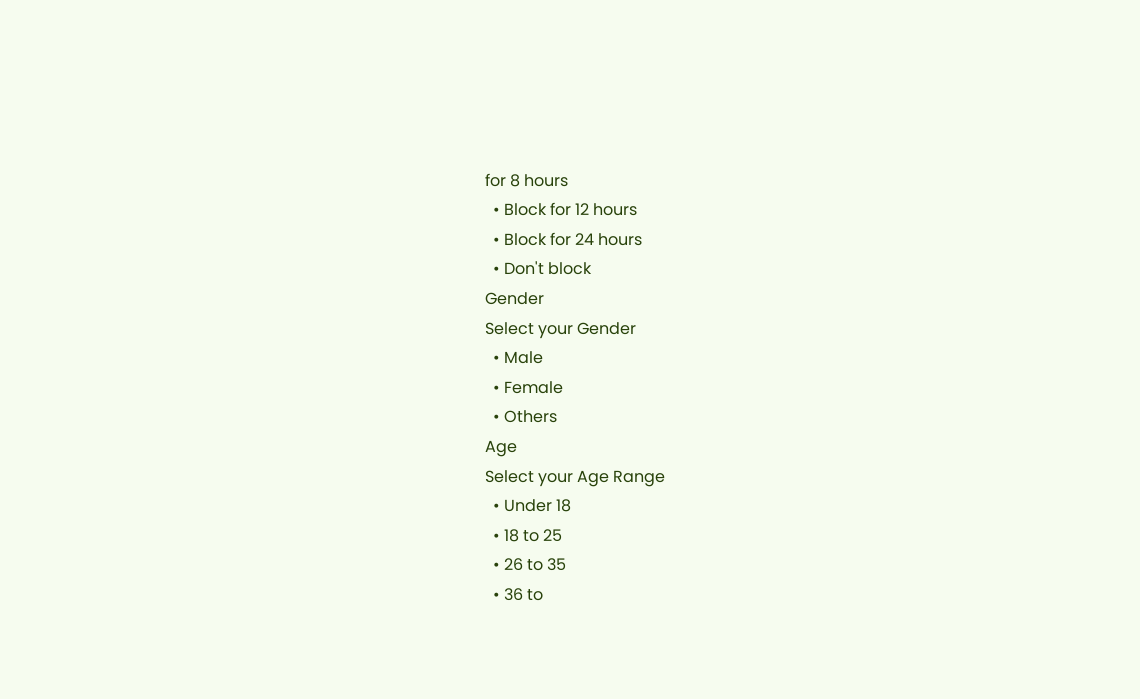for 8 hours
  • Block for 12 hours
  • Block for 24 hours
  • Don't block
Gender
Select your Gender
  • Male
  • Female
  • Others
Age
Select your Age Range
  • Under 18
  • 18 to 25
  • 26 to 35
  • 36 to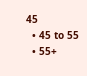45
  • 45 to 55
  • 55+